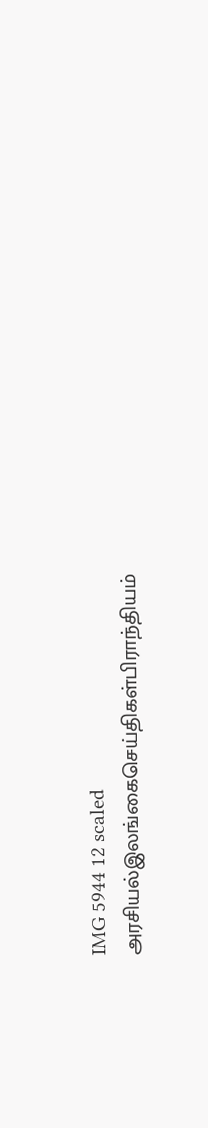IMG 5944 12 scaled
அரசியல்இலங்கைசெய்திகள்பிராந்தியம்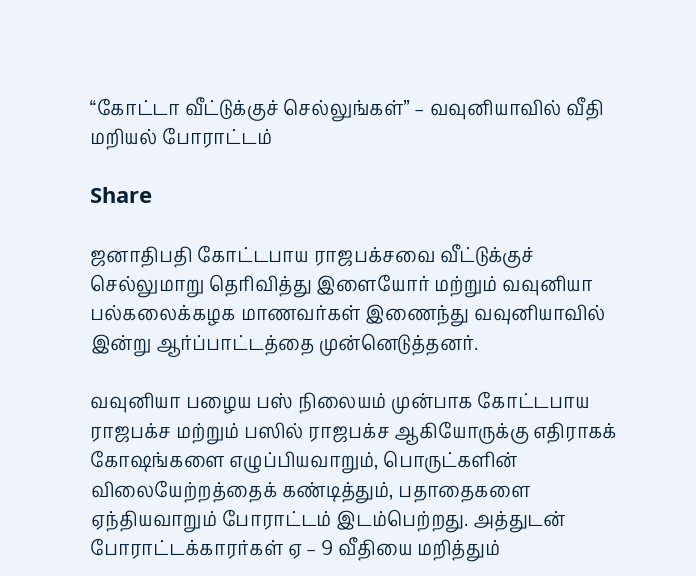“கோட்டா வீட்டுக்குச் செல்லுங்கள்” – வவுனியாவில் வீதி மறியல் போராட்டம்

Share

ஜனாதிபதி கோட்டபாய ராஜபக்சவை வீட்டுக்குச் செல்லுமாறு தெரிவித்து இளையோர் மற்றும் வவுனியா பல்கலைக்கழக மாணவர்கள் இணைந்து வவுனியாவில் இன்று ஆர்ப்பாட்டத்தை முன்னெடுத்தனர்.

வவுனியா பழைய பஸ் நிலையம் முன்பாக கோட்டபாய ராஜபக்ச மற்றும் பஸில் ராஜபக்ச ஆகியோருக்கு எதிராகக் கோஷங்களை எழுப்பியவாறும், பொருட்களின் விலையேற்றத்தைக் கண்டித்தும், பதாதைகளை ஏந்தியவாறும் போராட்டம் இடம்பெற்றது. அத்துடன் போராட்டக்காரர்கள் ஏ – 9 வீதியை மறித்தும்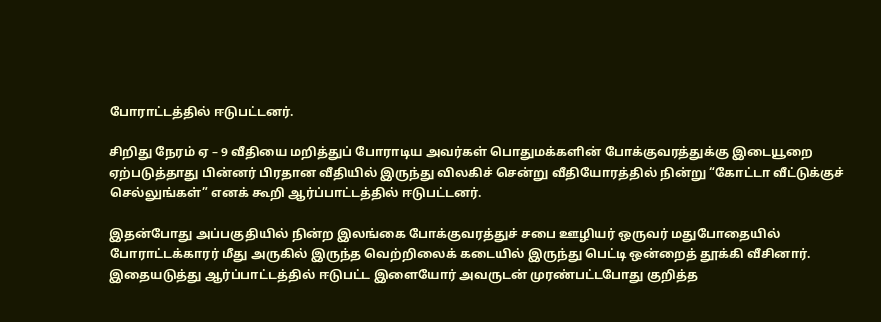போராட்டத்தில் ஈடுபட்டனர்.

சிறிது நேரம் ஏ – 9 வீதியை மறித்துப் போராடிய அவர்கள் பொதுமக்களின் போக்குவரத்துக்கு இடையூறை ஏற்படுத்தாது பின்னர் பிரதான வீதியில் இருந்து விலகிச் சென்று வீதியோரத்தில் நின்று “கோட்டா வீட்டுக்குச் செல்லுங்கள்” எனக் கூறி ஆர்ப்பாட்டத்தில் ஈடுபட்டனர்.

இதன்போது அப்பகுதியில் நின்ற இலங்கை போக்குவரத்துச் சபை ஊழியர் ஒருவர் மதுபோதையில் போராட்டக்காரர் மீது அருகில் இருந்த வெற்றிலைக் கடையில் இருந்து பெட்டி ஒன்றைத் தூக்கி வீசினார். இதையடுத்து ஆர்ப்பாட்டத்தில் ஈடுபட்ட இளையோர் அவருடன் முரண்பட்டபோது குறித்த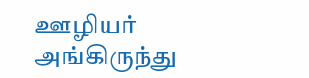ஊழியர் அங்கிருந்து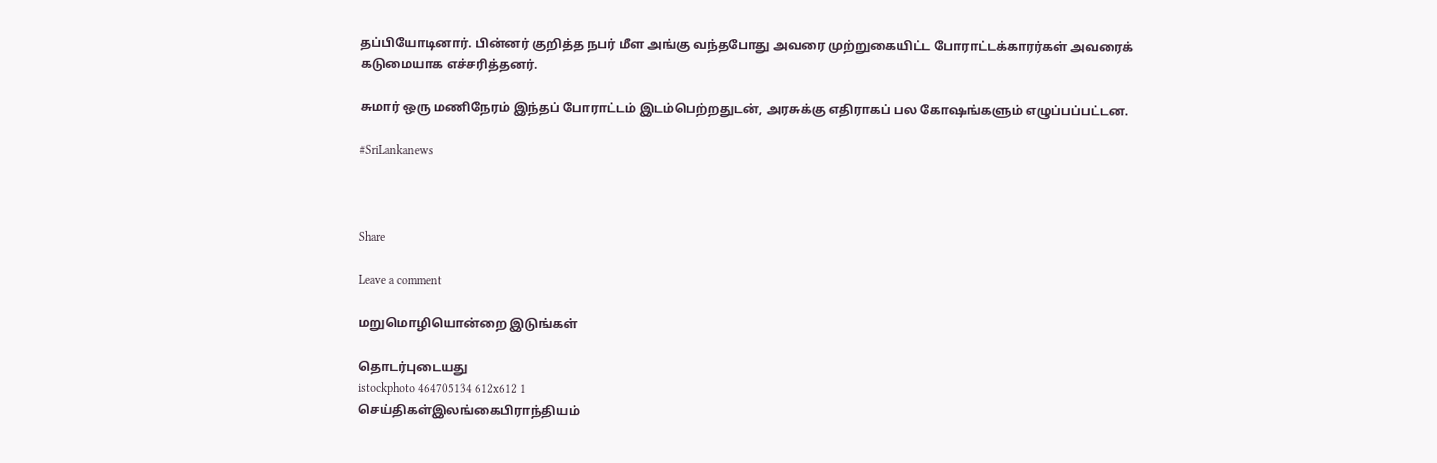தப்பியோடினார். பின்னர் குறித்த நபர் மீள அங்கு வந்தபோது அவரை முற்றுகையிட்ட போராட்டக்காரர்கள் அவரைக் கடுமையாக எச்சரித்தனர்.

சுமார் ஒரு மணிநேரம் இந்தப் போராட்டம் இடம்பெற்றதுடன், அரசுக்கு எதிராகப் பல கோஷங்களும் எழுப்பப்பட்டன.

#SriLankanews



Share

Leave a comment

மறுமொழியொன்றை இடுங்கள்

தொடர்புடையது
istockphoto 464705134 612x612 1
செய்திகள்இலங்கைபிராந்தியம்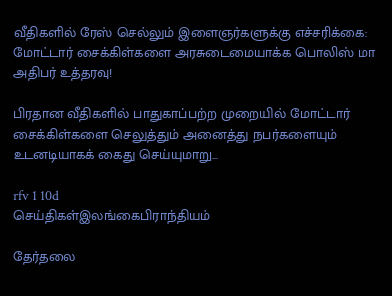வீதிகளில் ரேஸ் செல்லும் இளைஞர்களுக்கு எச்சரிக்கை: மோட்டார் சைக்கிள்களை அரசுடைமையாக்க பொலிஸ் மா அதிபர் உத்தரவு!

பிரதான வீதிகளில் பாதுகாப்பற்ற முறையில் மோட்டார் சைக்கிள்களை செலுத்தும் அனைத்து நபர்களையும் உடனடியாகக் கைது செய்யுமாறு...

rfv 1 10d
செய்திகள்இலங்கைபிராந்தியம்

தேர்தலை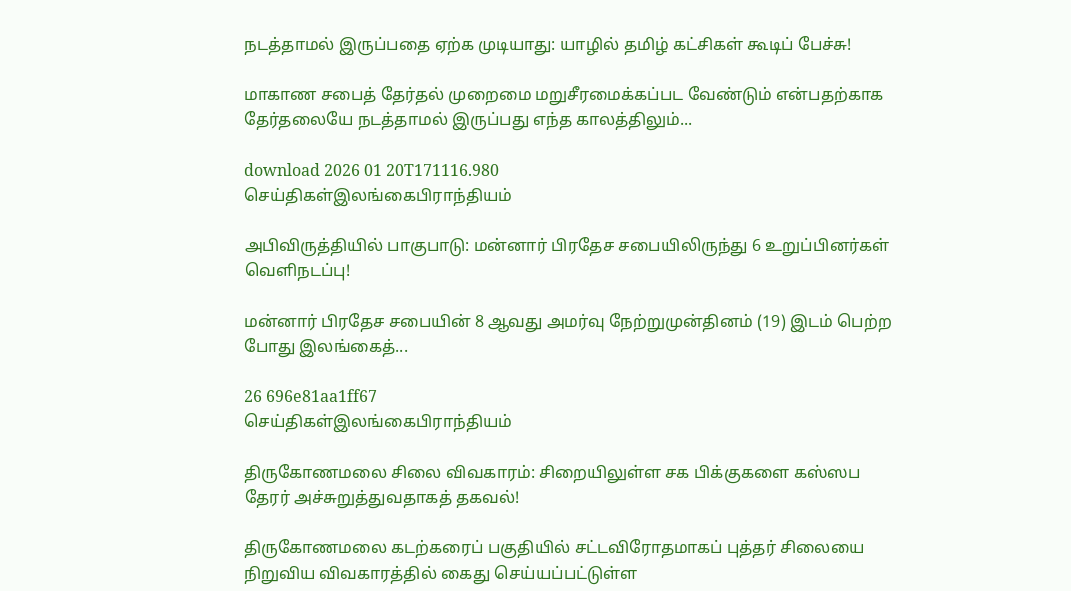நடத்தாமல் இருப்பதை ஏற்க முடியாது: யாழில் தமிழ் கட்சிகள் கூடிப் பேச்சு!

மாகாண சபைத் தேர்தல் முறைமை மறுசீரமைக்கப்பட வேண்டும் என்பதற்காக தேர்தலையே நடத்தாமல் இருப்பது எந்த காலத்திலும்...

download 2026 01 20T171116.980
செய்திகள்இலங்கைபிராந்தியம்

அபிவிருத்தியில் பாகுபாடு: மன்னார் பிரதேச சபையிலிருந்து 6 உறுப்பினர்கள் வெளிநடப்பு!

மன்னார் பிரதேச சபையின் 8 ஆவது அமர்வு நேற்றுமுன்தினம் (19) இடம் பெற்ற போது இலங்கைத்...

26 696e81aa1ff67
செய்திகள்இலங்கைபிராந்தியம்

திருகோணமலை சிலை விவகாரம்: சிறையிலுள்ள சக பிக்குகளை கஸ்ஸப தேரர் அச்சுறுத்துவதாகத் தகவல்!

திருகோணமலை கடற்கரைப் பகுதியில் சட்டவிரோதமாகப் புத்தர் சிலையை நிறுவிய விவகாரத்தில் கைது செய்யப்பட்டுள்ள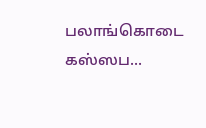பலாங்கொடை கஸ்ஸப...